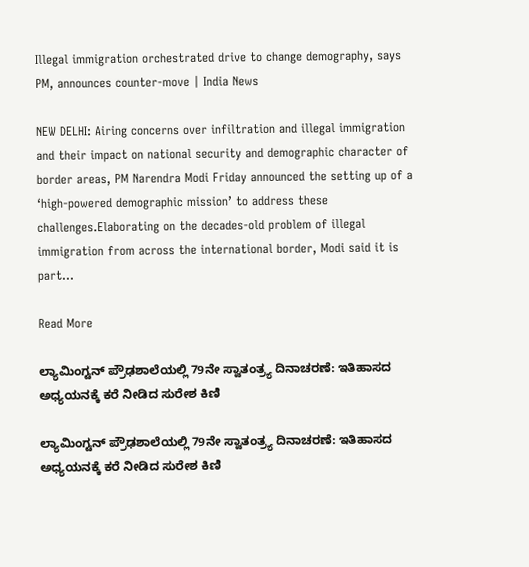Illegal immigration orchestrated drive to change demography, says PM, announces counter-move | India News

NEW DELHI: Airing concerns over infiltration and illegal immigration and their impact on national security and demographic character of border areas, PM Narendra Modi Friday announced the setting up of a ‘high-powered demographic mission’ to address these challenges.Elaborating on the decades-old problem of illegal immigration from across the international border, Modi said it is part…

Read More

ಲ್ಯಾಮಿಂಗ್ಟನ್ ಪ್ರೌಢಶಾಲೆಯಲ್ಲಿ 79ನೇ ಸ್ವಾತಂತ್ರ್ಯ ದಿನಾಚರಣೆ: ಇತಿಹಾಸದ ಅಧ್ಯಯನಕ್ಕೆ ಕರೆ ನೀಡಿದ ಸುರೇಶ ಕಿಣಿ

ಲ್ಯಾಮಿಂಗ್ಟನ್ ಪ್ರೌಢಶಾಲೆಯಲ್ಲಿ 79ನೇ ಸ್ವಾತಂತ್ರ್ಯ ದಿನಾಚರಣೆ: ಇತಿಹಾಸದ ಅಧ್ಯಯನಕ್ಕೆ ಕರೆ ನೀಡಿದ ಸುರೇಶ ಕಿಣಿ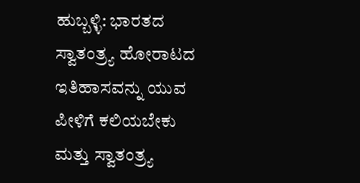ಹುಬ್ಬಳ್ಳಿ: ಭಾರತದ ಸ್ವಾತಂತ್ರ್ಯ ಹೋರಾಟದ ಇತಿಹಾಸವನ್ನು ಯುವ ಪೀಳಿಗೆ ಕಲಿಯಬೇಕು ಮತ್ತು ಸ್ವಾತಂತ್ರ್ಯ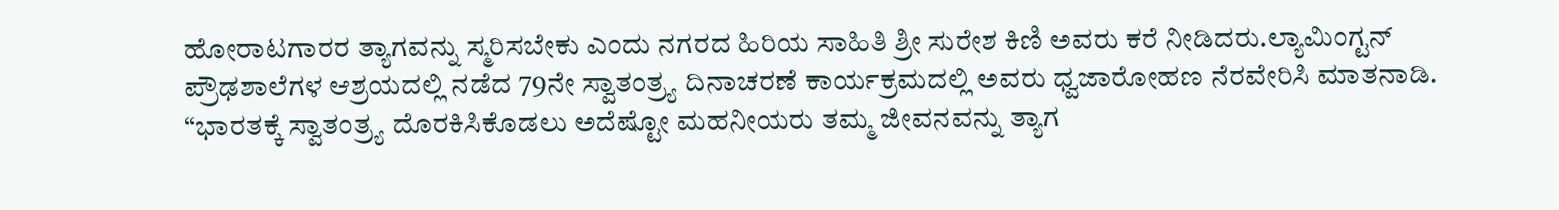ಹೋರಾಟಗಾರರ ತ್ಯಾಗವನ್ನು ಸ್ಮರಿಸಬೇಕು ಎಂದು ನಗರದ ಹಿರಿಯ ಸಾಹಿತಿ ಶ್ರೀ ಸುರೇಶ ಕಿಣಿ ಅವರು ಕರೆ ನೀಡಿದರು.ಲ್ಯಾಮಿಂಗ್ಟನ್ ಪ್ರೌಢಶಾಲೆಗಳ ಆಶ್ರಯದಲ್ಲಿ ನಡೆದ 79ನೇ ಸ್ವಾತಂತ್ರ್ಯ ದಿನಾಚರಣೆ ಕಾರ್ಯಕ್ರಮದಲ್ಲಿ ಅವರು ಧ್ವಜಾರೋಹಣ ನೆರವೇರಿಸಿ ಮಾತನಾಡಿ. “ಭಾರತಕ್ಕೆ ಸ್ವಾತಂತ್ರ್ಯ ದೊರಕಿಸಿಕೊಡಲು ಅದೆಷ್ಟೋ ಮಹನೀಯರು ತಮ್ಮ ಜೀವನವನ್ನು ತ್ಯಾಗ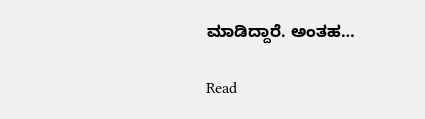ಮಾಡಿದ್ದಾರೆ. ಅಂತಹ…

Read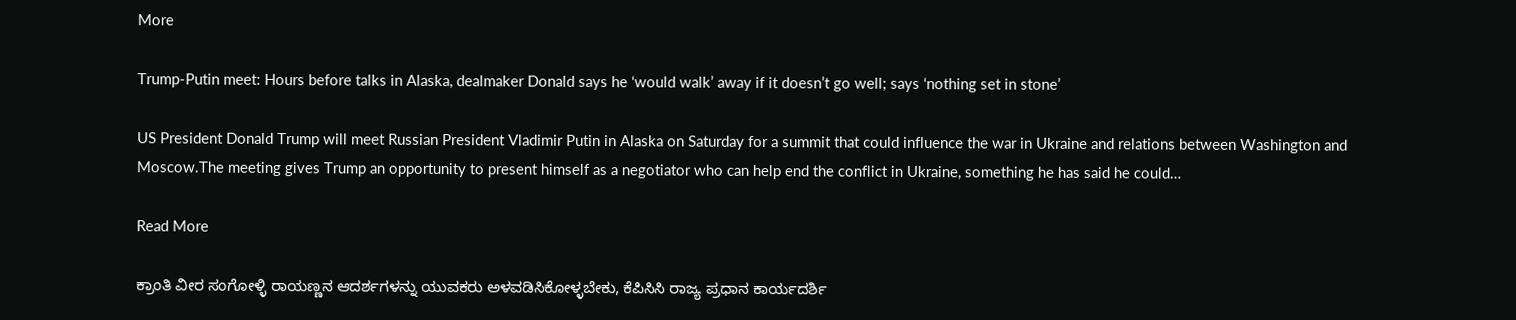More

Trump-Putin meet: Hours before talks in Alaska, dealmaker Donald says he ‘would walk’ away if it doesn’t go well; says ‘nothing set in stone’

US President Donald Trump will meet Russian President Vladimir Putin in Alaska on Saturday for a summit that could influence the war in Ukraine and relations between Washington and Moscow.The meeting gives Trump an opportunity to present himself as a negotiator who can help end the conflict in Ukraine, something he has said he could…

Read More

ಕ್ರಾಂತಿ ವೀರ ಸಂಗೋಳ್ಳಿ ರಾಯಣ್ಣನ ಆದರ್ಶಗಳನ್ನು ಯುವಕರು ಅಳವಡಿಸಿಕೋಳ್ಳಬೇಕು, ಕೆ‌ಪಿಸಿಸಿ ರಾಜ್ಯ ಪ್ರಧಾನ ಕಾರ್ಯದರ್ಶಿ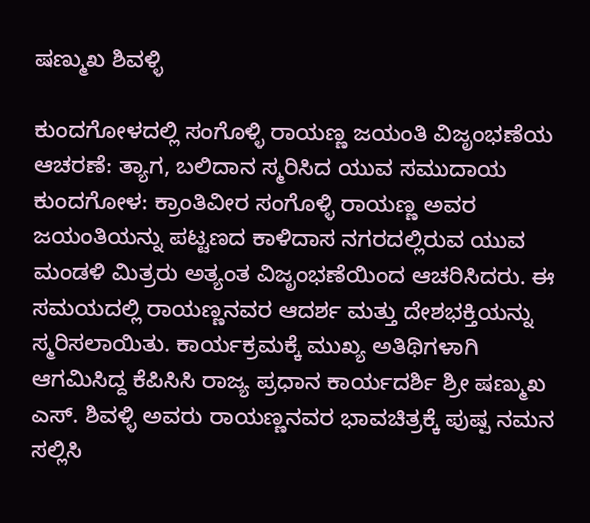ಷಣ್ಮುಖ ‌ಶಿವಳ್ಳಿ

ಕುಂದಗೋಳದಲ್ಲಿ ಸಂಗೊಳ್ಳಿ ರಾಯಣ್ಣ ಜಯಂತಿ ವಿಜೃಂಭಣೆಯ ಆಚರಣೆ: ತ್ಯಾಗ, ಬಲಿದಾನ ಸ್ಮರಿಸಿದ ಯುವ ಸಮುದಾಯ ಕುಂದಗೋಳ: ಕ್ರಾಂತಿವೀರ ಸಂಗೊಳ್ಳಿ ರಾಯಣ್ಣ ಅವರ ಜಯಂತಿಯನ್ನು ಪಟ್ಟಣದ ಕಾಳಿದಾಸ ನಗರದಲ್ಲಿರುವ ಯುವ ಮಂಡಳಿ ಮಿತ್ರರು ಅತ್ಯಂತ ವಿಜೃಂಭಣೆಯಿಂದ ಆಚರಿಸಿದರು. ಈ ಸಮಯದಲ್ಲಿ ರಾಯಣ್ಣನವರ ಆದರ್ಶ ಮತ್ತು ದೇಶಭಕ್ತಿಯನ್ನು ಸ್ಮರಿಸಲಾಯಿತು. ಕಾರ್ಯಕ್ರಮಕ್ಕೆ ಮುಖ್ಯ ಅತಿಥಿಗಳಾಗಿ ಆಗಮಿಸಿದ್ದ ಕೆಪಿಸಿಸಿ ರಾಜ್ಯ ಪ್ರಧಾನ ಕಾರ್ಯದರ್ಶಿ ಶ್ರೀ ಷಣ್ಮುಖ ಎಸ್. ಶಿವಳ್ಳಿ ಅವರು ರಾಯಣ್ಣನವರ ಭಾವಚಿತ್ರಕ್ಕೆ ಪುಷ್ಪ ನಮನ ಸಲ್ಲಿಸಿ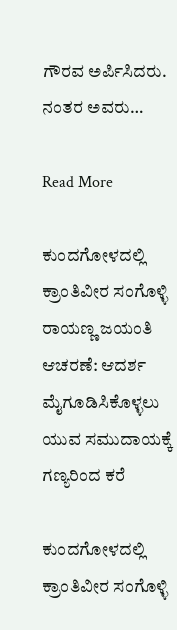ಗೌರವ ಅರ್ಪಿಸಿದರು. ನಂತರ ಅವರು…

Read More

ಕುಂದಗೋಳದಲ್ಲಿ ಕ್ರಾಂತಿವೀರ ಸಂಗೊಳ್ಳಿ ರಾಯಣ್ಣ ಜಯಂತಿ ಆಚರಣೆ: ಆದರ್ಶ ಮೈಗೂಡಿಸಿಕೊಳ್ಳಲು ಯುವ ಸಮುದಾಯಕ್ಕೆ ಗಣ್ಯರಿಂದ ಕರೆ

ಕುಂದಗೋಳದಲ್ಲಿ ಕ್ರಾಂತಿವೀರ ಸಂಗೊಳ್ಳಿ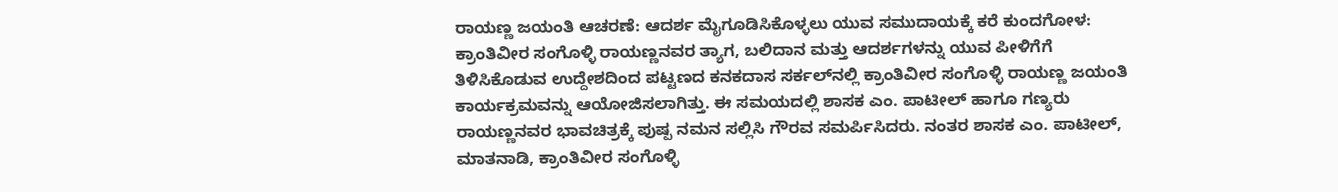ರಾಯಣ್ಣ ಜಯಂತಿ ಆಚರಣೆ: ಆದರ್ಶ ಮೈಗೂಡಿಸಿಕೊಳ್ಳಲು ಯುವ ಸಮುದಾಯಕ್ಕೆ ಕರೆ ಕುಂದಗೋಳ: ಕ್ರಾಂತಿವೀರ ಸಂಗೊಳ್ಳಿ ರಾಯಣ್ಣನವರ ತ್ಯಾಗ, ಬಲಿದಾನ ಮತ್ತು ಆದರ್ಶಗಳನ್ನು ಯುವ ಪೀಳಿಗೆಗೆ ತಿಳಿಸಿಕೊಡುವ ಉದ್ದೇಶದಿಂದ ಪಟ್ಟಣದ ಕನಕದಾಸ ಸರ್ಕಲ್‌ನಲ್ಲಿ ಕ್ರಾಂತಿವೀರ ಸಂಗೊಳ್ಳಿ ರಾಯಣ್ಣ ಜಯಂತಿ ಕಾರ್ಯಕ್ರಮವನ್ನು ಆಯೋಜಿಸಲಾಗಿತ್ತು. ಈ ಸಮಯದಲ್ಲಿ ಶಾಸಕ ಎಂ. ಪಾಟೀಲ್ ಹಾಗೂ ಗಣ್ಯರು ರಾಯಣ್ಣನವರ ಭಾವಚಿತ್ರಕ್ಕೆ ಪುಷ್ಪ ನಮನ ಸಲ್ಲಿಸಿ ಗೌರವ ಸಮರ್ಪಿಸಿದರು. ನಂತರ ಶಾಸಕ ಎಂ. ಪಾಟೀಲ್, ಮಾತನಾಡಿ, ಕ್ರಾಂತಿವೀರ ಸಂಗೊಳ್ಳಿ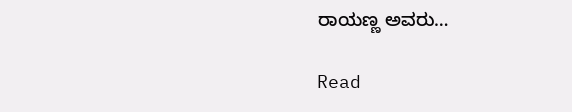ರಾಯಣ್ಣ ಅವರು…

Read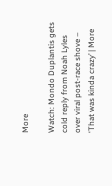More

Watch: Mondo Duplantis gets cold reply from Noah Lyles over viral post-race shove – ‘That was kinda crazy’ | More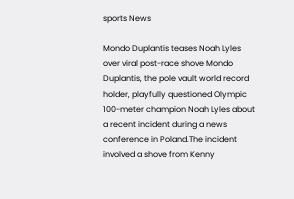sports News

Mondo Duplantis teases Noah Lyles over viral post-race shove Mondo Duplantis, the pole vault world record holder, playfully questioned Olympic 100-meter champion Noah Lyles about a recent incident during a news conference in Poland.The incident involved a shove from Kenny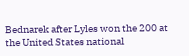Bednarek after Lyles won the 200 at the United States national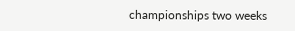championships two weeks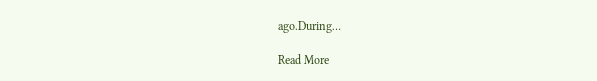ago.During…

Read More